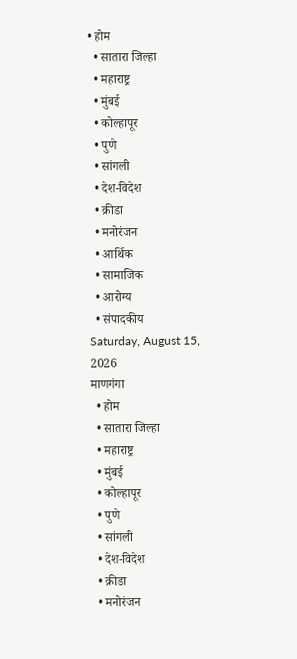• होम
  • सातारा जिल्हा
  • महाराष्ट्र
  • मुंबई
  • कोल्हापूर
  • पुणे
  • सांगली
  • देश-विदेश
  • क्रीडा
  • मनोरंजन
  • आर्थिक
  • सामाजिक
  • आरोग्य
  • संपादकीय
Saturday, August 15, 2026
माणगंगा
  • होम
  • सातारा जिल्हा
  • महाराष्ट्र
  • मुंबई
  • कोल्हापूर
  • पुणे
  • सांगली
  • देश-विदेश
  • क्रीडा
  • मनोरंजन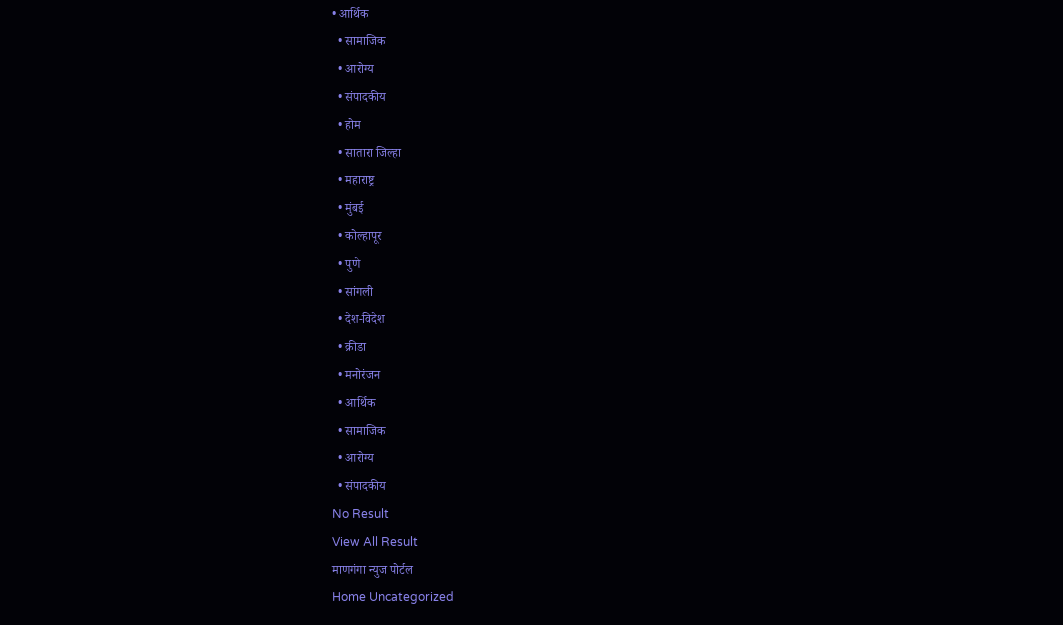• आर्थिक
  • सामाजिक
  • आरोग्य
  • संपादकीय
  • होम
  • सातारा जिल्हा
  • महाराष्ट्र
  • मुंबई
  • कोल्हापूर
  • पुणे
  • सांगली
  • देश-विदेश
  • क्रीडा
  • मनोरंजन
  • आर्थिक
  • सामाजिक
  • आरोग्य
  • संपादकीय
No Result
View All Result
माणगंगा न्युज पोर्टल
Home Uncategorized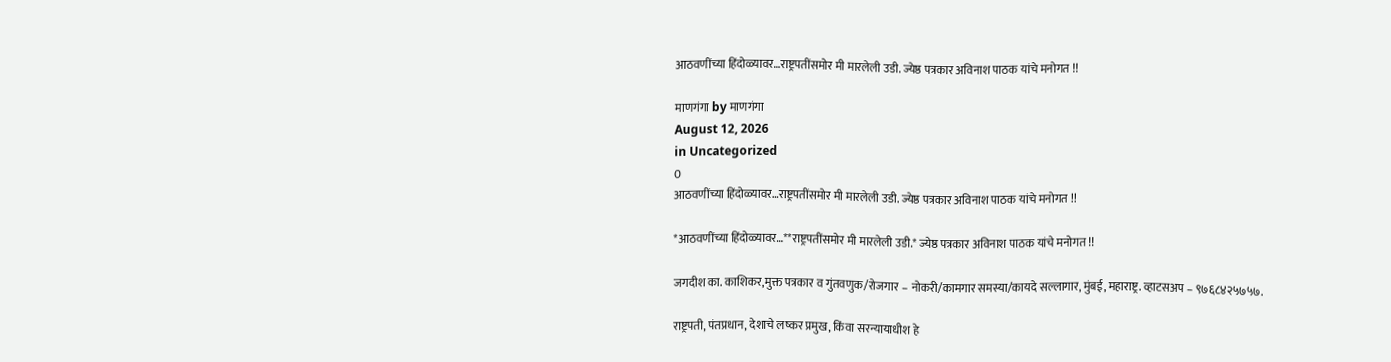आठवणींच्या हिंदोळ्यावर…राष्ट्रपतींसमोर मी मारलेली उडी. ज्येष्ठ पत्रकार अविनाश पाठक यांचे मनोगत !!

माणगंगा by माणगंगा
August 12, 2026
in Uncategorized
0
आठवणींच्या हिंदोळ्यावर…राष्ट्रपतींसमोर मी मारलेली उडी. ज्येष्ठ पत्रकार अविनाश पाठक यांचे मनोगत !!

*आठवणींच्या हिंदोळ्यावर…**राष्ट्रपतींसमोर मी मारलेली उडी.* ज्येष्ठ पत्रकार अविनाश पाठक यांचे मनोगत !!

जगदीश का. काशिकर,मुक्त पत्रकार व गुंतवणुक/रोजगार – नोकरी/कामगार समस्या/कायदे सल्लागार, मुंबई, महाराष्ट्र. व्हाटसअप – ९७६८४२५७५७.

राष्ट्रपती, पंतप्रधान, देशाचे लष्कर प्रमुख, किंवा सरन्यायाधीश हे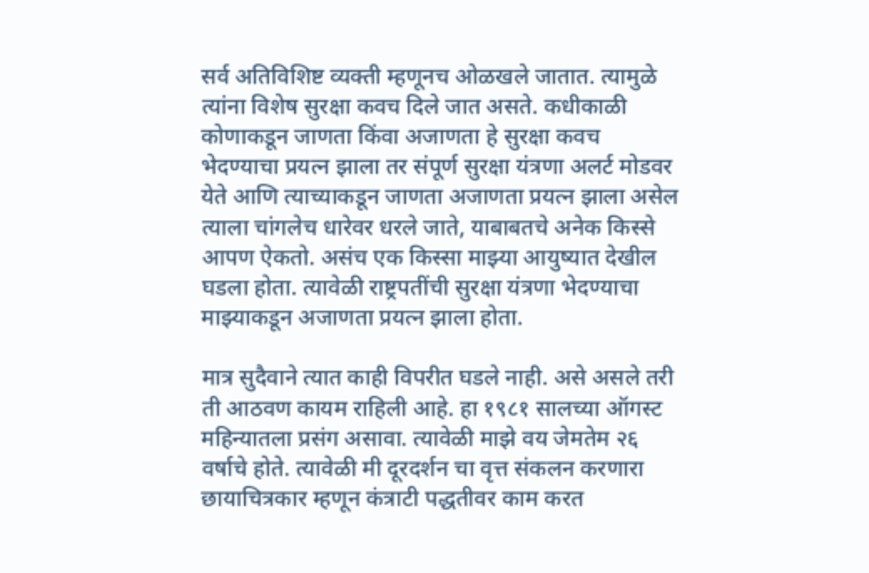सर्व अतिविशिष्ट व्यक्ती म्हणूनच ओळखले जातात. त्यामुळे त्यांना विशेष सुरक्षा कवच दिले जात असते. कधीकाळी कोणाकडून जाणता किंवा अजाणता हे सुरक्षा कवच भेदण्याचा प्रयत्न झाला तर संपूर्ण सुरक्षा यंत्रणा अलर्ट मोडवर येते आणि त्याच्याकडून जाणता अजाणता प्रयत्न झाला असेल त्याला चांगलेच धारेवर धरले जाते, याबाबतचे अनेक किस्से आपण ऐकतो. असंच एक किस्सा माझ्या आयुष्यात देखील घडला होता. त्यावेळी राष्ट्रपतींची सुरक्षा यंत्रणा भेदण्याचा माझ्याकडून अजाणता प्रयत्न झाला होता.

मात्र सुदैवाने त्यात काही विपरीत घडले नाही. असे असले तरी ती आठवण कायम राहिली आहे. हा १९८१ सालच्या ऑगस्ट महिन्यातला प्रसंग असावा. त्यावेळी माझे वय जेमतेम २६ वर्षाचे होते. त्यावेळी मी दूरदर्शन चा वृत्त संकलन करणारा छायाचित्रकार म्हणून कंत्राटी पद्धतीवर काम करत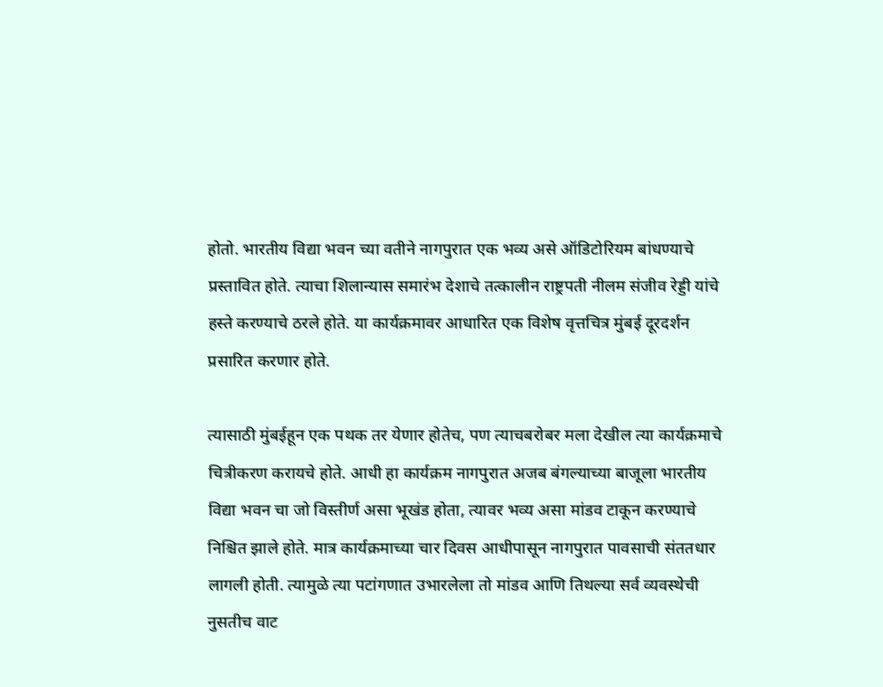होतो. भारतीय विद्या भवन च्या वतीने नागपुरात एक भव्य असे ऑडिटोरियम बांधण्याचे प्रस्तावित होते. त्याचा शिलान्यास समारंभ देशाचे तत्कालीन राष्ट्रपती नीलम संजीव रेड्डी यांचे हस्ते करण्याचे ठरले होते. या कार्यक्रमावर आधारित एक विशेष वृत्तचित्र मुंबई दूरदर्शन प्रसारित करणार होते.

त्यासाठी मुंबईहून एक पथक तर येणार होतेच, पण त्याचबरोबर मला देखील त्या कार्यक्रमाचे चित्रीकरण करायचे होते. आधी हा कार्यक्रम नागपुरात अजब बंगल्याच्या बाजूला भारतीय विद्या भवन चा जो विस्तीर्ण असा भूखंड होता, त्यावर भव्य असा मांडव टाकून करण्याचे निश्चित झाले होते. मात्र कार्यक्रमाच्या चार दिवस आधीपासून नागपुरात पावसाची संततधार लागली होती. त्यामुळे त्या पटांगणात उभारलेला तो मांडव आणि तिथल्या सर्व व्यवस्थेची नुसतीच वाट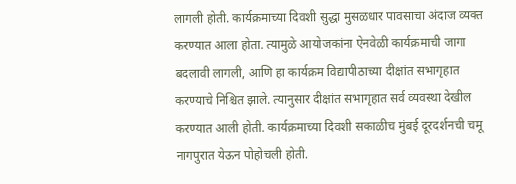लागली होती. कार्यक्रमाच्या दिवशी सुद्धा मुसळधार पावसाचा अंदाज व्यक्त करण्यात आला होता. त्यामुळे आयोजकांना ऐनवेळी कार्यक्रमाची जागा बदलावी लागली, आणि हा कार्यक्रम विद्यापीठाच्या दीक्षांत सभागृहात करण्याचे निश्चित झाले. त्यानुसार दीक्षांत सभागृहात सर्व व्यवस्था देखील करण्यात आली होती. कार्यक्रमाच्या दिवशी सकाळीच मुंबई दूरदर्शनची चमू नागपुरात येऊन पोहोचली होती.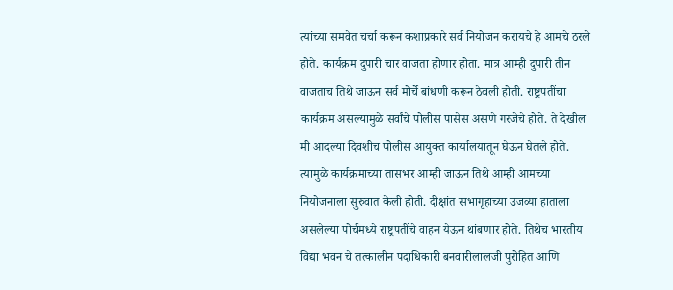त्यांच्या समवेत चर्चा करून कशाप्रकारे सर्व नियोजन करायचे हे आमचे ठरले होते. कार्यक्रम दुपारी चार वाजता होणार होता. मात्र आम्ही दुपारी तीन वाजताच तिथे जाऊन सर्व मोर्चे बांधणी करून ठेवली होती. राष्ट्रपतींचा कार्यक्रम असल्यामुळे सर्वांचे पोलीस पासेस असणे गरजेचे होते. ते देखील मी आदल्या दिवशीच पोलीस आयुक्त कार्यालयातून घेऊन घेतले होते. त्यामुळे कार्यक्रमाच्या तासभर आम्ही जाऊन तिथे आम्ही आमच्या नियोजनाला सुरुवात केली होती. दीक्षांत सभागृहाच्या उजव्या हाताला असलेल्या पोर्चमध्ये राष्ट्रपतींचे वाहन येऊन थांबणार होते. तिथेच भारतीय विद्या भवन चे तत्कालीन पदाधिकारी बनवारीलालजी पुरोहित आणि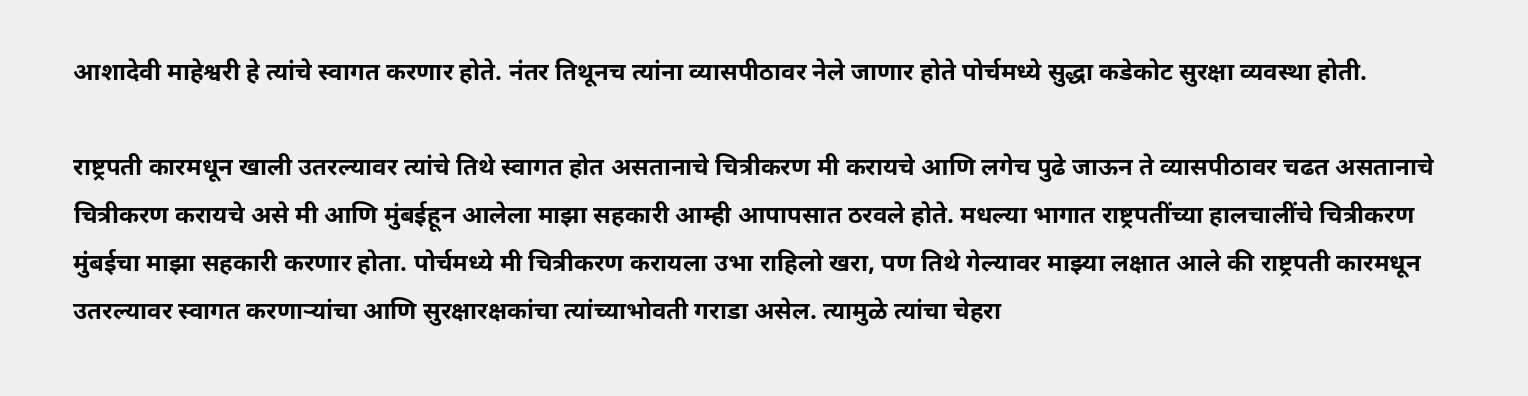आशादेवी माहेश्वरी हे त्यांचे स्वागत करणार होते. नंतर तिथूनच त्यांना व्यासपीठावर नेले जाणार होते पोर्चमध्ये सुद्धा कडेकोट सुरक्षा व्यवस्था होती.

राष्ट्रपती कारमधून खाली उतरल्यावर त्यांचे तिथे स्वागत होत असतानाचे चित्रीकरण मी करायचे आणि लगेच पुढे जाऊन ते व्यासपीठावर चढत असतानाचे चित्रीकरण करायचे असे मी आणि मुंबईहून आलेला माझा सहकारी आम्ही आपापसात ठरवले होते. मधल्या भागात राष्ट्रपतींच्या हालचालींचे चित्रीकरण मुंबईचा माझा सहकारी करणार होता. पोर्चमध्ये मी चित्रीकरण करायला उभा राहिलो खरा, पण तिथे गेल्यावर माझ्या लक्षात आले की राष्ट्रपती कारमधून उतरल्यावर स्वागत करणाऱ्यांचा आणि सुरक्षारक्षकांचा त्यांच्याभोवती गराडा असेल. त्यामुळे त्यांचा चेहरा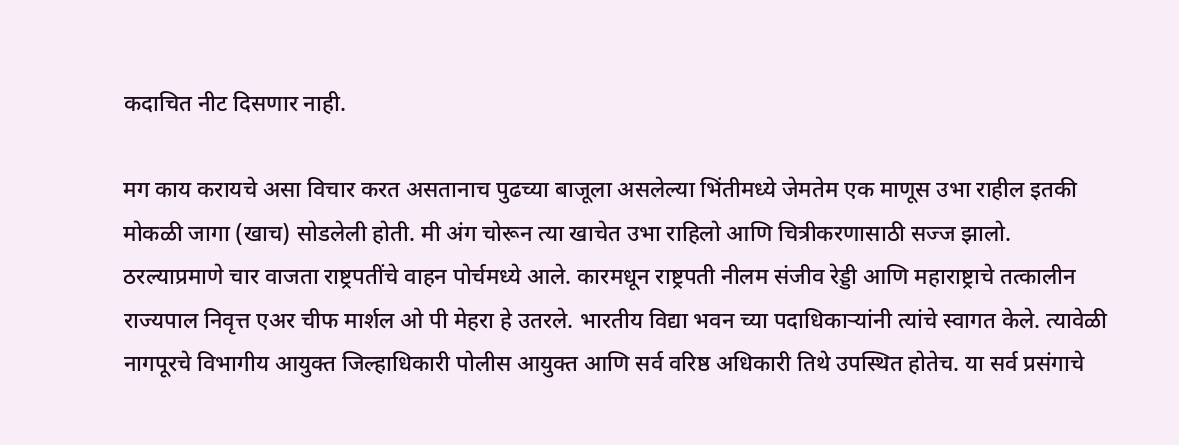कदाचित नीट दिसणार नाही.

मग काय करायचे असा विचार करत असतानाच पुढच्या बाजूला असलेल्या भिंतीमध्ये जेमतेम एक माणूस उभा राहील इतकी मोकळी जागा (खाच) सोडलेली होती. मी अंग चोरून त्या खाचेत उभा राहिलो आणि चित्रीकरणासाठी सज्ज झालो. ठरल्याप्रमाणे चार वाजता राष्ट्रपतींचे वाहन पोर्चमध्ये आले. कारमधून राष्ट्रपती नीलम संजीव रेड्डी आणि महाराष्ट्राचे तत्कालीन राज्यपाल निवृत्त एअर चीफ मार्शल ओ पी मेहरा हे उतरले. भारतीय विद्या भवन च्या पदाधिकाऱ्यांनी त्यांचे स्वागत केले. त्यावेळी नागपूरचे विभागीय आयुक्त जिल्हाधिकारी पोलीस आयुक्त आणि सर्व वरिष्ठ अधिकारी तिथे उपस्थित होतेच. या सर्व प्रसंगाचे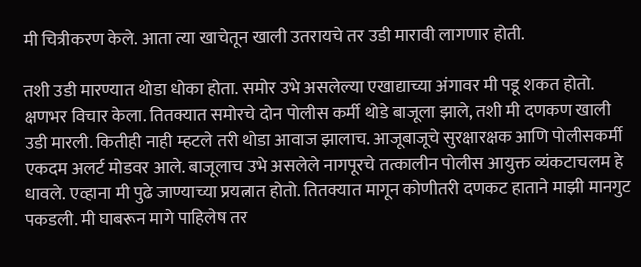मी चित्रीकरण केले. आता त्या खाचेतून खाली उतरायचे तर उडी मारावी लागणार होती.

तशी उडी मारण्यात थोडा धोका होता. समोर उभे असलेल्या एखाद्याच्या अंगावर मी पडू शकत होतो. क्षणभर विचार केला. तितक्यात समोरचे दोन पोलीस कर्मी थोडे बाजूला झाले, तशी मी दणकण खाली उडी मारली. कितीही नाही म्हटले तरी थोडा आवाज झालाच. आजूबाजूचे सुरक्षारक्षक आणि पोलीसकर्मी एकदम अलर्ट मोडवर आले. बाजूलाच उभे असलेले नागपूरचे तत्कालीन पोलीस आयुक्त व्यंकटाचलम हे धावले. एव्हाना मी पुढे जाण्याच्या प्रयत्नात होतो‌. तितक्यात मागून कोणीतरी दणकट हाताने माझी मानगुट पकडली. मी घाबरून मागे पाहिलेष तर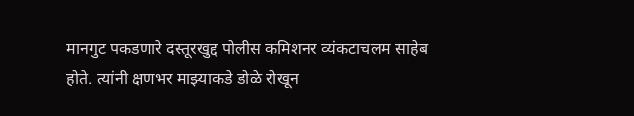मानगुट पकडणारे दस्तूरखुद्द पोलीस कमिशनर व्यंकटाचलम साहेब होते. त्यांनी क्षणभर माझ्याकडे डोळे रोखून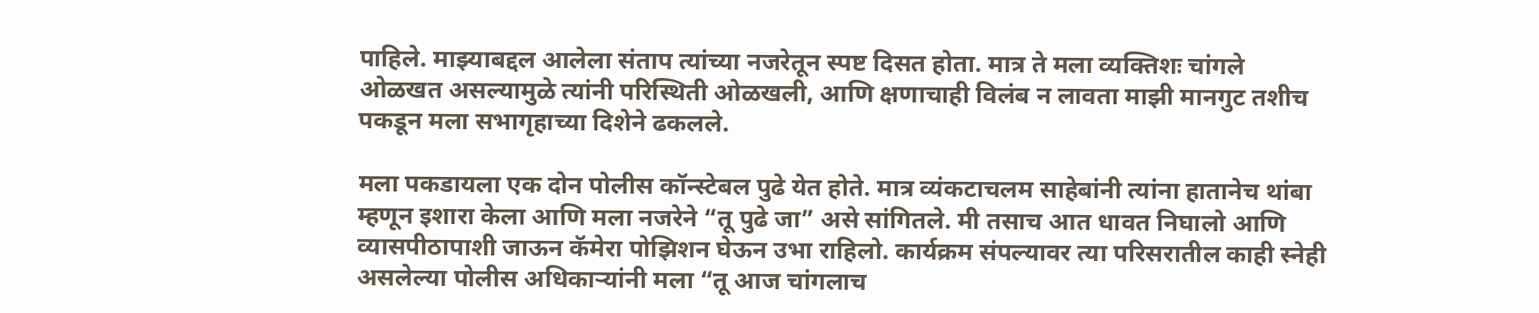पाहिले. माझ्याबद्दल आलेला संताप त्यांच्या नजरेतून स्पष्ट दिसत होता. मात्र ते मला व्यक्तिशः चांगले ओळखत असल्यामुळे त्यांनी परिस्थिती ओळखली, आणि क्षणाचाही विलंब न लावता माझी मानगुट तशीच पकडून मला सभागृहाच्या दिशेने ढकलले.

मला पकडायला एक दोन पोलीस कॉन्स्टेबल पुढे येत होते. मात्र व्यंकटाचलम साहेबांनी त्यांना हातानेच थांबा म्हणून इशारा केला आणि मला नजरेने “तू पुढे जा” असे सांगितले. मी तसाच आत धावत निघालो आणि व्यासपीठापाशी जाऊन कॅमेरा पोझिशन घेऊन उभा राहिलो. कार्यक्रम संपल्यावर त्या परिसरातील काही स्नेही असलेल्या पोलीस अधिकाऱ्यांनी मला “तू आज चांगलाच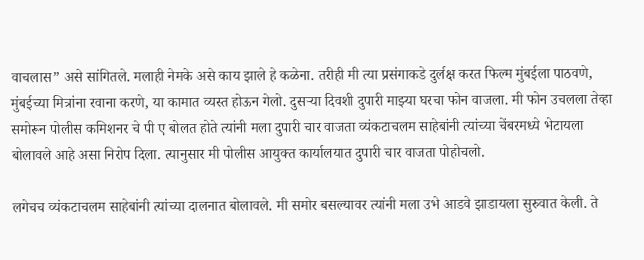वाचलास” असे सांगितले. मलाही नेमके असे काय झाले हे कळेना. तरीही मी त्या प्रसंगाकडे दुर्लक्ष करत फिल्म मुंबईला पाठवणे, मुंबईच्या मित्रांना रवाना करणे, या कामात व्यस्त होऊन गेलो. दुसऱ्या दिवशी दुपारी माझ्या घरचा फोन वाजला. मी फोन उचलला तेव्हा समोरून पोलीस कमिशनर चे पी ए बोलत होते‌ त्यांनी मला दुपारी चार वाजता व्यंकटाचलम साहेबांनी त्यांच्या चेंबरमध्ये भेटायला बोलावले आहे असा निरोप दिला. त्यानुसार मी पोलीस आयुक्त कार्यालयात दुपारी चार वाजता पोहोचलो.

लगेचच व्यंकटाचलम साहेबांनी त्यांच्या दालनात बोलावले. मी समोर बसल्यावर त्यांनी मला उभे आडवे झाडायला सुरुवात केली. ते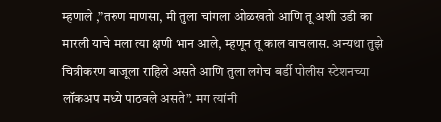म्हणाले ,”तरुण माणसा, मी तुला चांगला ओळखतो आणि तू अशी उडी का मारली याचे मला त्या क्षणी भान आले, म्हणून तू काल वाचलास. अन्यथा तुझे चित्रीकरण बाजूला राहिले असते आणि तुला लगेच बर्डी पोलीस स्टेशनच्या लॉकअप मध्ये पाठवले असते”. मग त्यांनी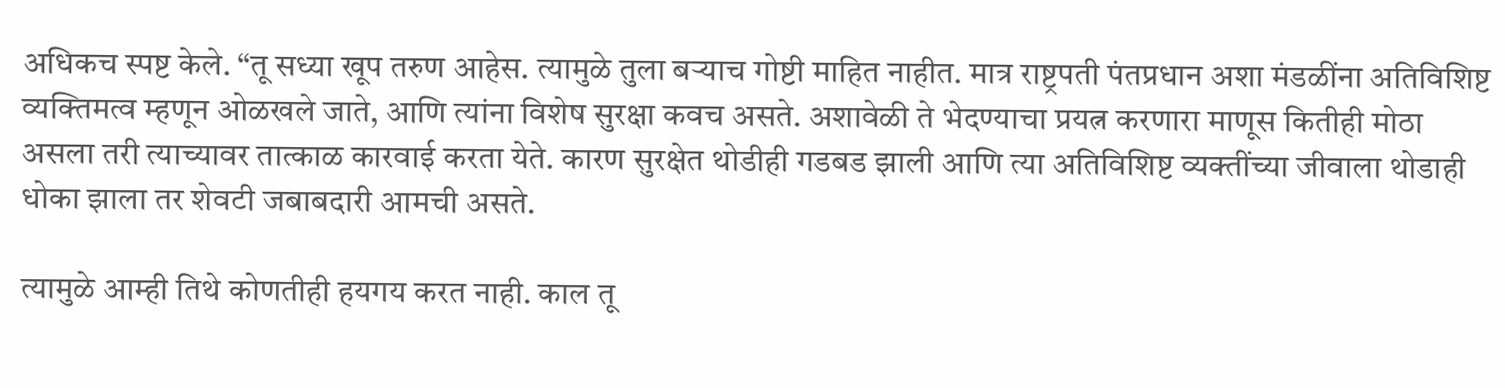अधिकच स्पष्ट केले. “तू सध्या खूप तरुण आहेस. त्यामुळे तुला बऱ्याच गोष्टी माहित नाहीत. मात्र राष्ट्रपती पंतप्रधान अशा मंडळींना अतिविशिष्ट व्यक्तिमत्व म्हणून ओळखले जाते, आणि त्यांना विशेष सुरक्षा कवच असते. अशावेळी ते भेदण्याचा प्रयत्न करणारा माणूस कितीही मोठा असला तरी त्याच्यावर तात्काळ कारवाई करता येते. कारण सुरक्षेत थोडीही गडबड झाली आणि त्या अतिविशिष्ट व्यक्तींच्या जीवाला थोडाही धोका झाला तर शेवटी जबाबदारी आमची असते.

त्यामुळे आम्ही तिथे कोणतीही हयगय करत नाही. काल तू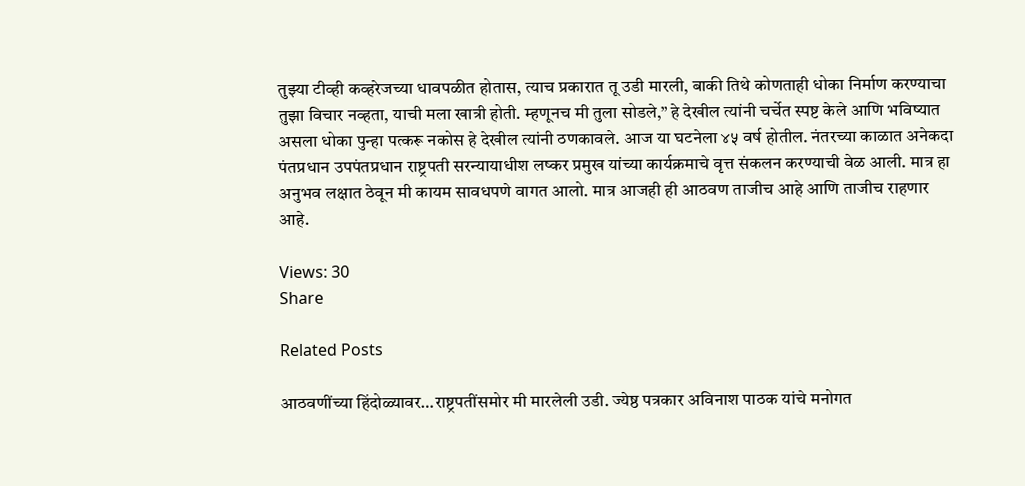तुझ्या टीव्ही कव्हरेजच्या धावपळीत होतास, त्याच प्रकारात तू उडी मारली, बाकी तिथे कोणताही धोका निर्माण करण्याचा तुझा विचार नव्हता, याची मला खात्री होती. म्हणूनच मी तुला सोडले,” हे देखील त्यांनी चर्चेत स्पष्ट केले आणि भविष्यात असला धोका पुन्हा पत्करू नकोस हे देखील त्यांनी ठणकावले. आज या घटनेला ४५ वर्ष होतील. नंतरच्या काळात अनेकदा पंतप्रधान उपपंतप्रधान राष्ट्रपती सरन्यायाधीश लष्कर प्रमुख यांच्या कार्यक्रमाचे वृत्त संकलन करण्याची वेळ आली. मात्र हा अनुभव लक्षात ठेवून मी कायम सावधपणे वागत आलो. मात्र आजही ही आठवण ताजीच आहे आणि ताजीच राहणार आहे.

Views: 30
Share

Related Posts

आठवणींच्या हिंदोळ्यावर…राष्ट्रपतींसमोर मी मारलेली उडी. ज्येष्ठ पत्रकार अविनाश पाठक यांचे मनोगत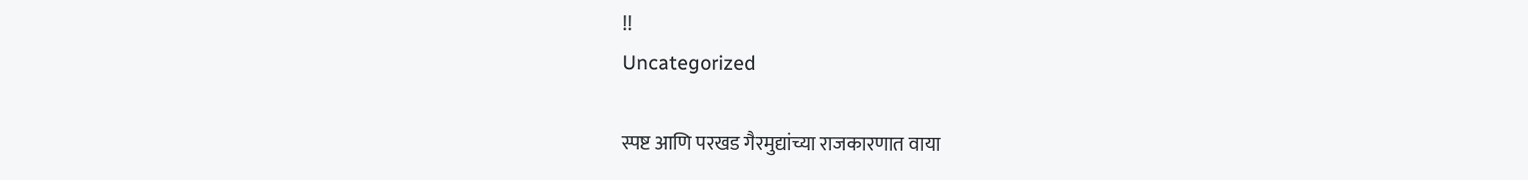!!
Uncategorized

स्पष्ट आणि परखड गैरमुद्यांच्या राजकारणात वाया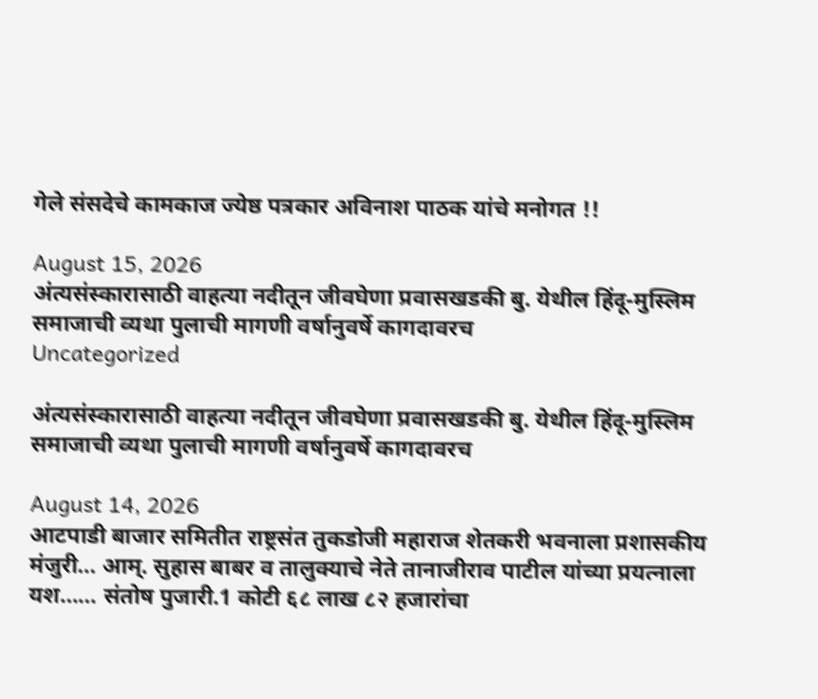गेले संसदेचे कामकाज ज्येष्ठ पत्रकार अविनाश पाठक यांचे मनोगत !!

August 15, 2026
अंत्यसंस्कारासाठी वाहत्या नदीतून जीवघेणा प्रवासखडकी बु. येथील हिंदू-मुस्लिम समाजाची व्यथा पुलाची मागणी वर्षानुवर्षे कागदावरच
Uncategorized

अंत्यसंस्कारासाठी वाहत्या नदीतून जीवघेणा प्रवासखडकी बु. येथील हिंदू-मुस्लिम समाजाची व्यथा पुलाची मागणी वर्षानुवर्षे कागदावरच

August 14, 2026
आटपाडी बाजार समितीत राष्ट्रसंत तुकडोजी महाराज शेतकरी भवनाला प्रशासकीय मंजुरी… आम्. सुहास बाबर व तालुक्याचे नेते तानाजीराव पाटील यांच्या प्रयत्नाला यश…… संतोष पुजारी.1 कोटी ६८ लाख ८२ हजारांचा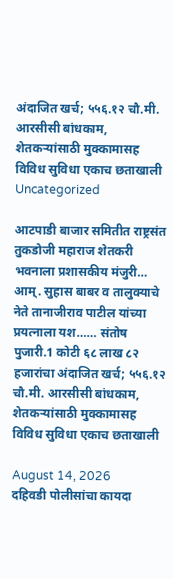अंदाजित खर्च; ५५६.१२ चौ.मी. आरसीसी बांधकाम, शेतकऱ्यांसाठी मुक्कामासह विविध सुविधा एकाच छताखाली
Uncategorized

आटपाडी बाजार समितीत राष्ट्रसंत तुकडोजी महाराज शेतकरी भवनाला प्रशासकीय मंजुरी… आम्. सुहास बाबर व तालुक्याचे नेते तानाजीराव पाटील यांच्या प्रयत्नाला यश…… संतोष पुजारी.1 कोटी ६८ लाख ८२ हजारांचा अंदाजित खर्च; ५५६.१२ चौ.मी. आरसीसी बांधकाम, शेतकऱ्यांसाठी मुक्कामासह विविध सुविधा एकाच छताखाली

August 14, 2026
दहिवडी पोलीसांचा कायदा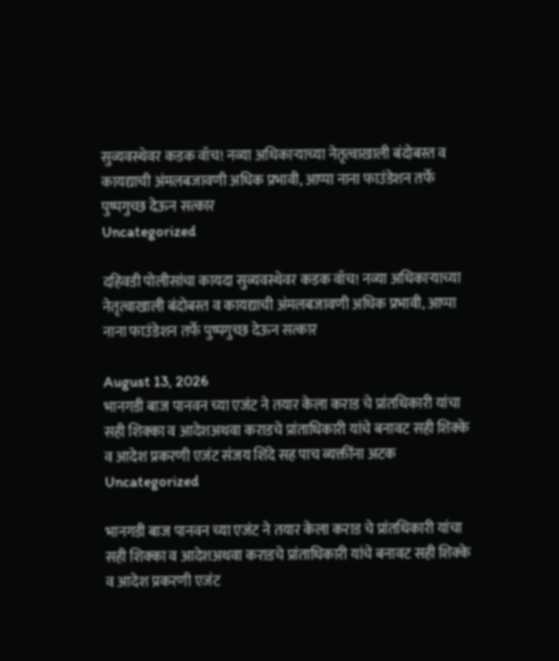सुव्यवस्थेवर कडक वॉच! नव्या अधिकाऱ्याच्या नेतृत्वाखाली बंदोबस्त व कायद्याची अंमलबजावणी अधिक प्रभावी, आप्पा नाना फाउंडेशन तर्फे पुष्पगुच्छ देऊन सत्कार
Uncategorized

दहिवडी पोलीसांचा कायदा सुव्यवस्थेवर कडक वॉच! नव्या अधिकाऱ्याच्या नेतृत्वाखाली बंदोबस्त व कायद्याची अंमलबजावणी अधिक प्रभावी, आप्पा नाना फाउंडेशन तर्फे पुष्पगुच्छ देऊन सत्कार

August 13, 2026
भानगडी बाज पानवन च्या एजंट ने तयार केला कराड चे प्रांतधिकारी यांचा सही शिक्का व आदेशअथवा कराडचे प्रांताधिकारी यांचे बनावट सही शिक्के व आदेश प्रकरणी एजंट संजय शिंदे सह पाच व्यक्तींना अटक
Uncategorized

भानगडी बाज पानवन च्या एजंट ने तयार केला कराड चे प्रांतधिकारी यांचा सही शिक्का व आदेशअथवा कराडचे प्रांताधिकारी यांचे बनावट सही शिक्के व आदेश प्रकरणी एजंट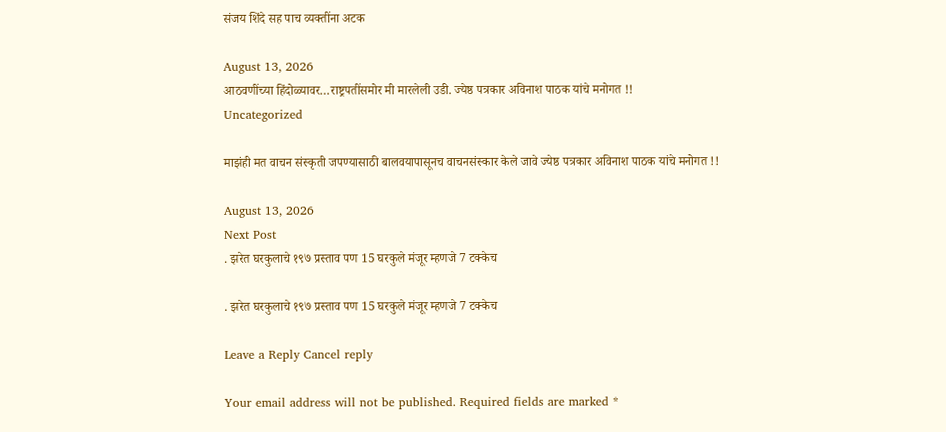संजय शिंदे सह पाच व्यक्तींना अटक

August 13, 2026
आठवणींच्या हिंदोळ्यावर…राष्ट्रपतींसमोर मी मारलेली उडी. ज्येष्ठ पत्रकार अविनाश पाठक यांचे मनोगत !!
Uncategorized

माझंही मत वाचन संस्कृती जपण्यासाठी बालवयापासूनच वाचनसंस्कार केले जावे ज्येष्ठ पत्रकार अविनाश पाठक यांचे मनोगत !!

August 13, 2026
Next Post
. झरेत घरकुलाचे १९७ प्रस्ताव पण 15 घरकुले मंजूर म्हणजे 7 टक्केच

. झरेत घरकुलाचे १९७ प्रस्ताव पण 15 घरकुले मंजूर म्हणजे 7 टक्केच

Leave a Reply Cancel reply

Your email address will not be published. Required fields are marked *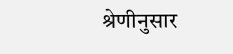श्रेणीनुसार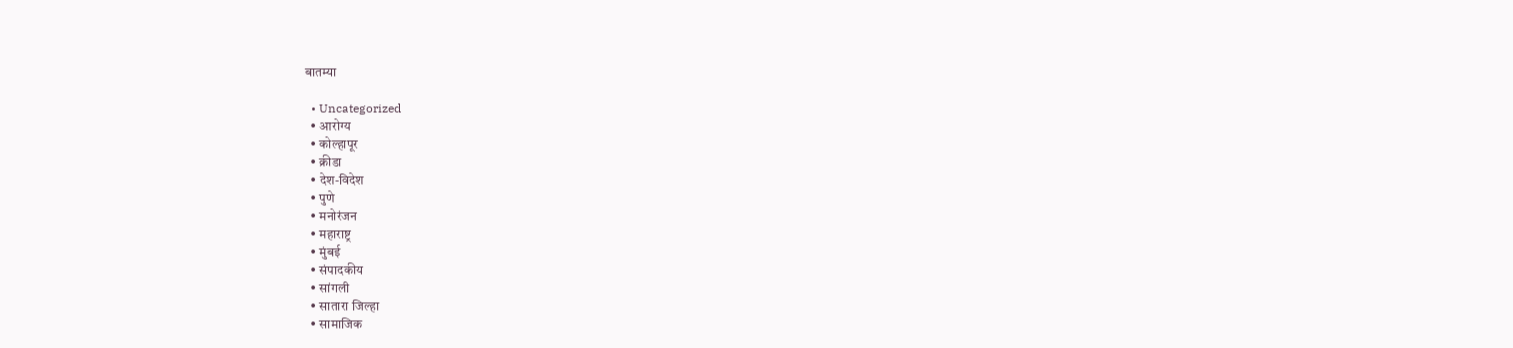बातम्या

  • Uncategorized
  • आरोग्य
  • कोल्हापूर
  • क्रीडा
  • देश-विदेश
  • पुणे
  • मनोरंजन
  • महाराष्ट्र
  • मुंबई
  • संपादकीय
  • सांगली
  • सातारा जिल्हा
  • सामाजिक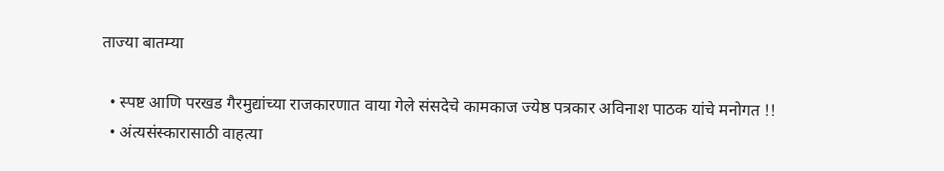ताज्या बातम्या

  • स्पष्ट आणि परखड गैरमुद्यांच्या राजकारणात वाया गेले संसदेचे कामकाज ज्येष्ठ पत्रकार अविनाश पाठक यांचे मनोगत !!
  • अंत्यसंस्कारासाठी वाहत्या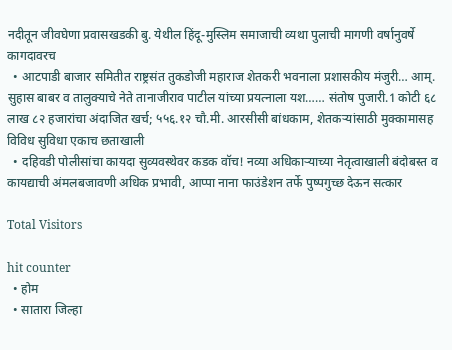नदीतून जीवघेणा प्रवासखडकी बु. येथील हिंदू-मुस्लिम समाजाची व्यथा पुलाची मागणी वर्षानुवर्षे कागदावरच
  • आटपाडी बाजार समितीत राष्ट्रसंत तुकडोजी महाराज शेतकरी भवनाला प्रशासकीय मंजुरी… आम्. सुहास बाबर व तालुक्याचे नेते तानाजीराव पाटील यांच्या प्रयत्नाला यश…… संतोष पुजारी.1 कोटी ६८ लाख ८२ हजारांचा अंदाजित खर्च; ५५६.१२ चौ.मी. आरसीसी बांधकाम, शेतकऱ्यांसाठी मुक्कामासह विविध सुविधा एकाच छताखाली
  • दहिवडी पोलीसांचा कायदा सुव्यवस्थेवर कडक वॉच! नव्या अधिकाऱ्याच्या नेतृत्वाखाली बंदोबस्त व कायद्याची अंमलबजावणी अधिक प्रभावी, आप्पा नाना फाउंडेशन तर्फे पुष्पगुच्छ देऊन सत्कार

Total Visitors

hit counter
  • होम
  • सातारा जिल्हा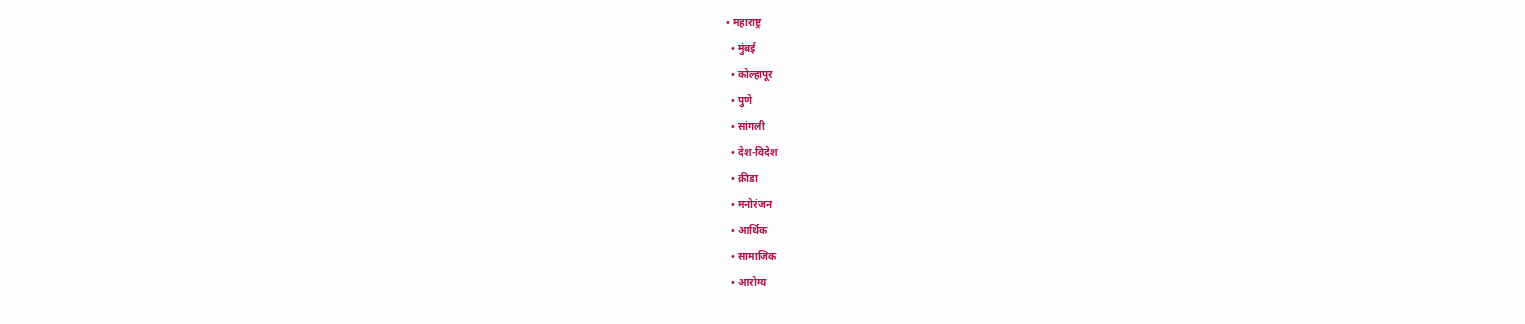• महाराष्ट्र
  • मुंबई
  • कोल्हापूर
  • पुणे
  • सांगली
  • देश-विदेश
  • क्रीडा
  • मनोरंजन
  • आर्थिक
  • सामाजिक
  • आरोग्य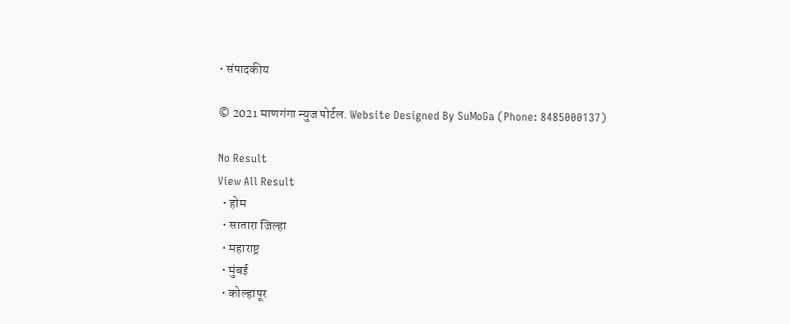• संपादकीय

© 2021 माणगंगा न्युज पोर्टल. Website Designed By SuMoGa (Phone: 8485000137)

No Result
View All Result
  • होम
  • सातारा जिल्हा
  • महाराष्ट्र
  • मुंबई
  • कोल्हापूर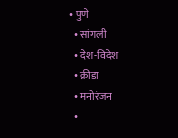• पुणे
  • सांगली
  • देश-विदेश
  • क्रीडा
  • मनोरंजन
  •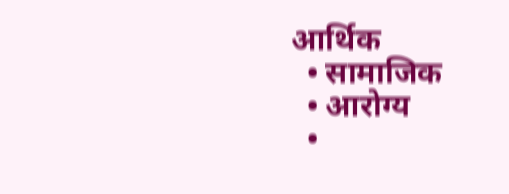आर्थिक
  • सामाजिक
  • आरोग्य
  •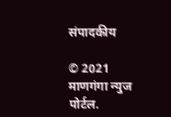संपादकीय

© 2021 माणगंगा न्युज पोर्टल.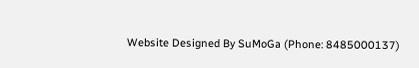Website Designed By SuMoGa (Phone: 8485000137)